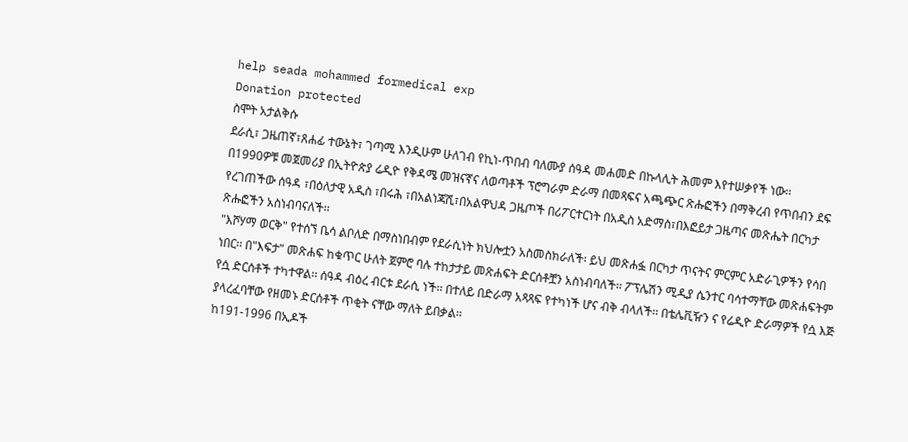help seada mohammed formedical exp
Donation protected
ስሞት አታልቅሱ
ደራሲ፣ ጋዜጠኛ፣ጸሐፊ ተውኔት፣ ገጣሚ እንዲሁም ሁለገብ የኪነ-ጥበብ ባለሙያ ሰዓዳ መሐመድ በኩላሊት ሕመም እየተሠቃየች ነው፡፡
በ1990ዎቹ መጀመሪያ በኢትዮጵያ ሬዲዮ የቅዳሜ መዝናኛና ለወጣቶች ፕሮግራም ድራማ በመጻፍና አጫጭር ጽሑፎችን በማቅረብ የጥበብን ደፍ የረገጠችው ሰዓዳ ፣በዕለታዊ አዲስ ፣በሩሕ ፣በአልነጃሺ፣በአልዋህዳ ጋዜጦች በሪፖርተርነት በአዲስ አድማስ፣በእፎይታ ጋዜጣና መጽሔት በርካታ ጽሑፎችን አስነብባናለች፡፡
"እሾሃማ ወርቅ" የተሰኘ ቤሳ ልቦለድ በማስነበብም የደራሲነት ክህሎቷን አስመስክራለች፡ ይህ መጽሐፏ በርካታ ጥናትና ምርምር አድራጊዎችን የሳበ ነበር፡፡ በ"እፍታ" መጽሐፍ ከቁጥር ሁለት ጀምሮ ባሉ ተከታታይ መጽሐፍት ድርሰቶቿን አስነብባለች፡፡ ፖፕሌሽን ሚዲያ ሴንተር ባሳተማቸው መጽሐፍትም የሷ ድርሰቶች ተካተዋል፡፡ ሰዓዳ ብዕረ ብርቱ ደራሲ ነች፡፡ በተለይ በድራማ አጻጻፍ የተካነች ሆና ብቅ ብላለች፡፡ በቴሌቪዥን ና የሬዲዮ ድራማዎች የሷ እጅ ያላረፈባቸው የዘመኑ ድርሰቶች ጥቂት ናቸው ማለት ይበቃል፡፡
ከ191-1996 በኢዶች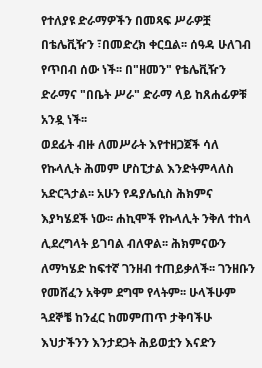የተለያዩ ድራማዎችን በመጻፍ ሥራዎቿ በቴሌቪዥን ፣በመድረክ ቀርቧል፡፡ ሰዓዳ ሁለገብ የጥበብ ሰው ነች፡፡ በ"ዘመን" የቴሌቪዥን ድራማና "በቤት ሥራ" ድራማ ላይ ከጸሐፊዎቹ አንዷ ነች፡፡
ወደፊት ብዙ ለመሥራት እየተዘጋጀች ሳለ የኩላሊት ሕመም ሆስፒታል እንድትምላለስ አድርጓታል፡፡ አሁን የዳያሌሲስ ሕክምና እያካሄደች ነው፡፡ ሐኪሞች የኩላሊት ንቅለ ተከላ ሊደረግላት ይገባል ብለዋል፡፡ ሕክምናውን ለማካሄድ ከፍተኛ ገንዘብ ተጠይቃለች፡፡ ገንዘቡን የመሸፈን አቅም ደግሞ የላትም፡፡ ሁላችሁም ጓደኞቼ ከንፈር ከመምጠጥ ታቅባችሁ እህታችንን እንታደጋት ሕይወቷን እናድን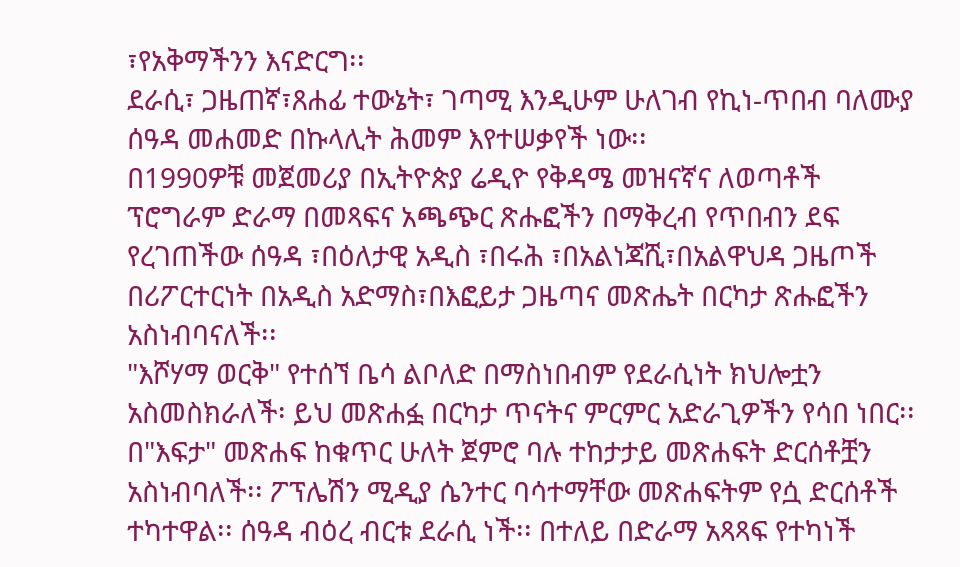፣የአቅማችንን እናድርግ፡፡
ደራሲ፣ ጋዜጠኛ፣ጸሐፊ ተውኔት፣ ገጣሚ እንዲሁም ሁለገብ የኪነ-ጥበብ ባለሙያ ሰዓዳ መሐመድ በኩላሊት ሕመም እየተሠቃየች ነው፡፡
በ1990ዎቹ መጀመሪያ በኢትዮጵያ ሬዲዮ የቅዳሜ መዝናኛና ለወጣቶች ፕሮግራም ድራማ በመጻፍና አጫጭር ጽሑፎችን በማቅረብ የጥበብን ደፍ የረገጠችው ሰዓዳ ፣በዕለታዊ አዲስ ፣በሩሕ ፣በአልነጃሺ፣በአልዋህዳ ጋዜጦች በሪፖርተርነት በአዲስ አድማስ፣በእፎይታ ጋዜጣና መጽሔት በርካታ ጽሑፎችን አስነብባናለች፡፡
"እሾሃማ ወርቅ" የተሰኘ ቤሳ ልቦለድ በማስነበብም የደራሲነት ክህሎቷን አስመስክራለች፡ ይህ መጽሐፏ በርካታ ጥናትና ምርምር አድራጊዎችን የሳበ ነበር፡፡ በ"እፍታ" መጽሐፍ ከቁጥር ሁለት ጀምሮ ባሉ ተከታታይ መጽሐፍት ድርሰቶቿን አስነብባለች፡፡ ፖፕሌሽን ሚዲያ ሴንተር ባሳተማቸው መጽሐፍትም የሷ ድርሰቶች ተካተዋል፡፡ ሰዓዳ ብዕረ ብርቱ ደራሲ ነች፡፡ በተለይ በድራማ አጻጻፍ የተካነች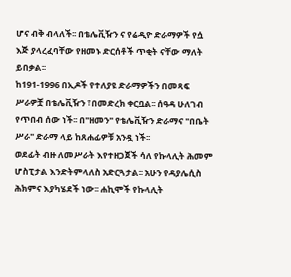ሆና ብቅ ብላለች፡፡ በቴሌቪዥን ና የሬዲዮ ድራማዎች የሷ እጅ ያላረፈባቸው የዘመኑ ድርሰቶች ጥቂት ናቸው ማለት ይበቃል፡፡
ከ191-1996 በኢዶች የተለያዩ ድራማዎችን በመጻፍ ሥራዎቿ በቴሌቪዥን ፣በመድረክ ቀርቧል፡፡ ሰዓዳ ሁለገብ የጥበብ ሰው ነች፡፡ በ"ዘመን" የቴሌቪዥን ድራማና "በቤት ሥራ" ድራማ ላይ ከጸሐፊዎቹ አንዷ ነች፡፡
ወደፊት ብዙ ለመሥራት እየተዘጋጀች ሳለ የኩላሊት ሕመም ሆስፒታል እንድትምላለስ አድርጓታል፡፡ አሁን የዳያሌሲስ ሕክምና እያካሄደች ነው፡፡ ሐኪሞች የኩላሊት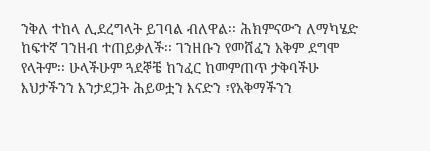ንቅለ ተከላ ሊደረግላት ይገባል ብለዋል፡፡ ሕክምናውን ለማካሄድ ከፍተኛ ገንዘብ ተጠይቃለች፡፡ ገንዘቡን የመሸፈን አቅም ደግሞ የላትም፡፡ ሁላችሁም ጓደኞቼ ከንፈር ከመምጠጥ ታቅባችሁ እህታችንን እንታደጋት ሕይወቷን እናድን ፣የአቅማችንን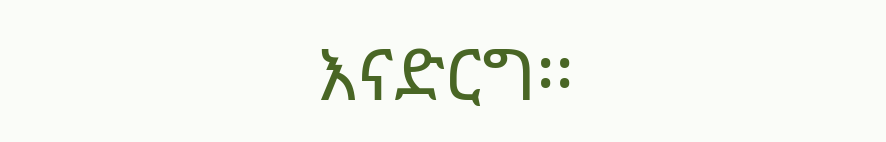እናድርግ፡፡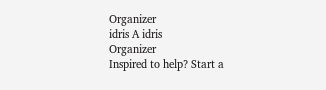Organizer
idris A idris
Organizer
Inspired to help? Start a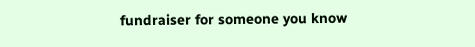fundraiser for someone you know